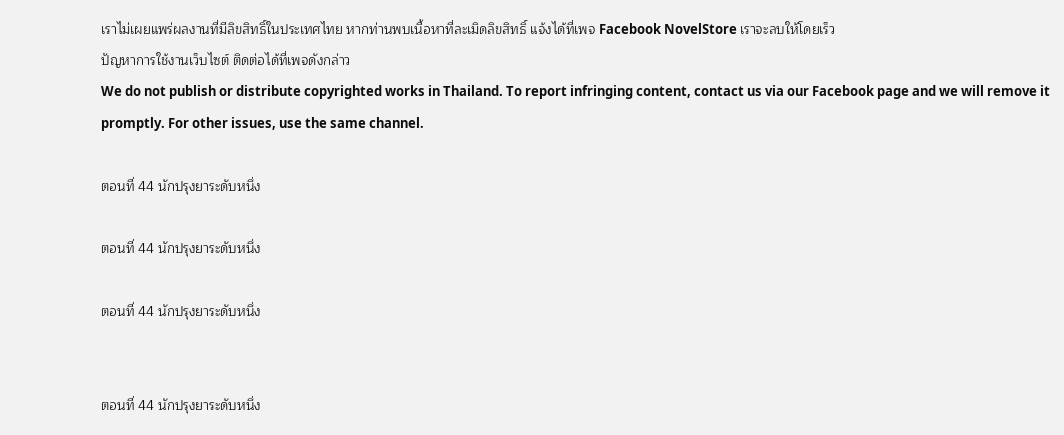เราไม่เผยแพร่ผลงานที่มีลิขสิทธิ์ในประเทศไทย หากท่านพบเนื้อหาที่ละเมิดลิขสิทธิ์ แจ้งได้ที่เพจ Facebook NovelStore เราจะลบให้โดยเร็ว
ปัญหาการใช้งานเว็บไซต์ ติดต่อได้ที่เพจดังกล่าว
We do not publish or distribute copyrighted works in Thailand. To report infringing content, contact us via our Facebook page and we will remove it promptly. For other issues, use the same channel.

ตอนที่ 44 นักปรุงยาระดับหนึ่ง

ตอนที่ 44 นักปรุงยาระดับหนึ่ง

ตอนที่ 44 นักปรุงยาระดับหนึ่ง


ตอนที่ 44 นักปรุงยาระดับหนึ่ง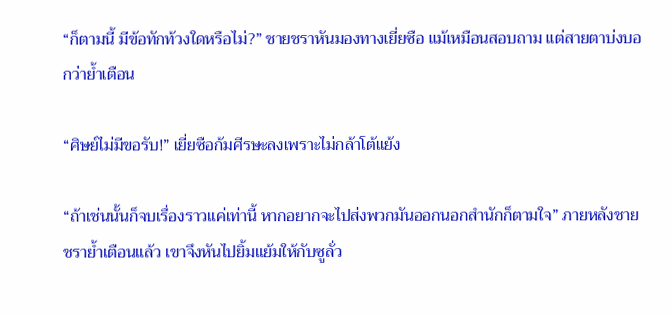“ก็ตามนี้ มีข้อทักท้วงใดหรือไม่?” ชายชราหันมองทางเยี่ยซือ แม้เหมือนสอบถาม แต่สายตาบ่งบอกว่าย้ำเตือน

“ศิษย์ไม่มีขอรับ!” เยี่ยซือก้มศีรษะลงเพราะไม่กล้าโต้แย้ง

“ถ้าเช่นนั้นก็จบเรื่องราวแค่เท่านี้ หากอยากจะไปส่งพวกมันออกนอกสำนักก็ตามใจ” ภายหลังชายชราย้ำเตือนแล้ว เขาจึงหันไปยิ้มแย้มให้กับซูลั่ว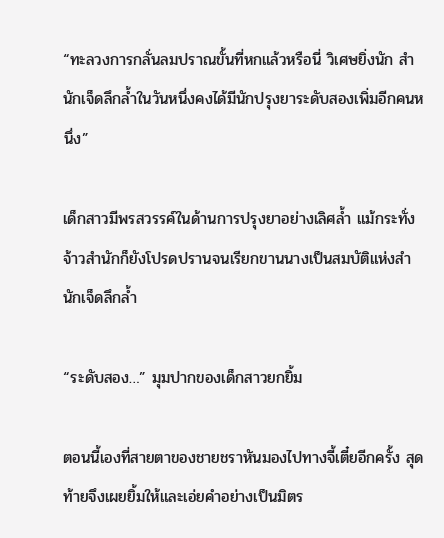“ทะลวงการกลั่นลมปราณขั้นที่หกแล้วหรือนี่ วิเศษยิ่งนัก สำนักเจ็ดลึกล้ำในวันหนึ่งคงได้มีนักปรุงยาระดับสองเพิ่มอีกคนหนึ่ง”

เด็กสาวมีพรสวรรค์ในด้านการปรุงยาอย่างเลิศล้ำ แม้กระทั่งจ้าวสำนักก็ยังโปรดปรานจนเรียกขานนางเป็นสมบัติแห่งสำนักเจ็ดลึกล้ำ

“ระดับสอง…” มุมปากของเด็กสาวยกยิ้ม

ตอนนี้เองที่สายตาของชายชราหันมองไปทางจี้เตี๋ยอีกครั้ง สุดท้ายจึงเผยยิ้มให้และเอ่ยคำอย่างเป็นมิตร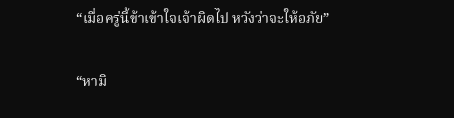“เมื่อครู่นี้ข้าเข้าใจเจ้าผิดไป หวังว่าจะให้อภัย”

“หามิ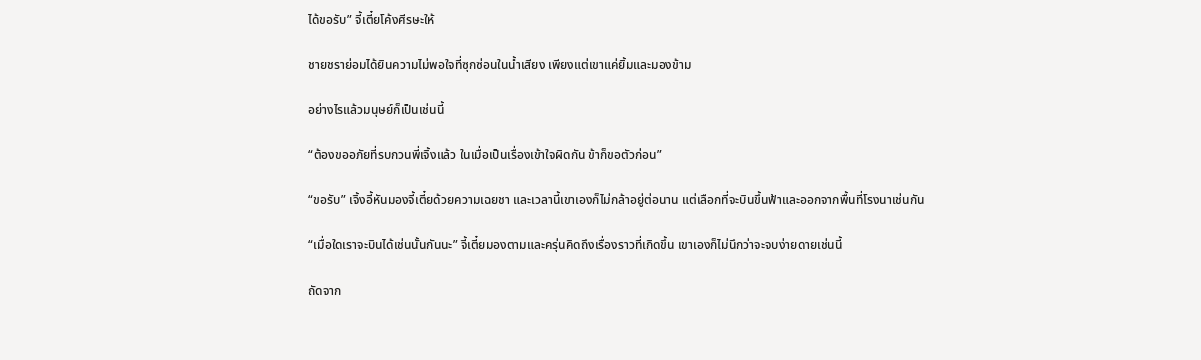ได้ขอรับ” จี้เตี๋ยโค้งศีรษะให้

ชายชราย่อมได้ยินความไม่พอใจที่ซุกซ่อนในน้ำเสียง เพียงแต่เขาแค่ยิ้มและมองข้าม

อย่างไรแล้วมนุษย์ก็เป็นเช่นนี้

“ต้องขออภัยที่รบกวนพี่เจิ้งแล้ว ในเมื่อเป็นเรื่องเข้าใจผิดกัน ข้าก็ขอตัวก่อน”

“ขอรับ” เจิ้งอี้หันมองจี้เตี๋ยด้วยความเฉยชา และเวลานี้เขาเองก็ไม่กล้าอยู่ต่อนาน แต่เลือกที่จะบินขึ้นฟ้าและออกจากพื้นที่โรงนาเช่นกัน

“เมื่อใดเราจะบินได้เช่นนั้นกันนะ” จี้เตี๋ยมองตามและครุ่นคิดถึงเรื่องราวที่เกิดขึ้น เขาเองก็ไม่นึกว่าจะจบง่ายดายเช่นนี้

ถัดจาก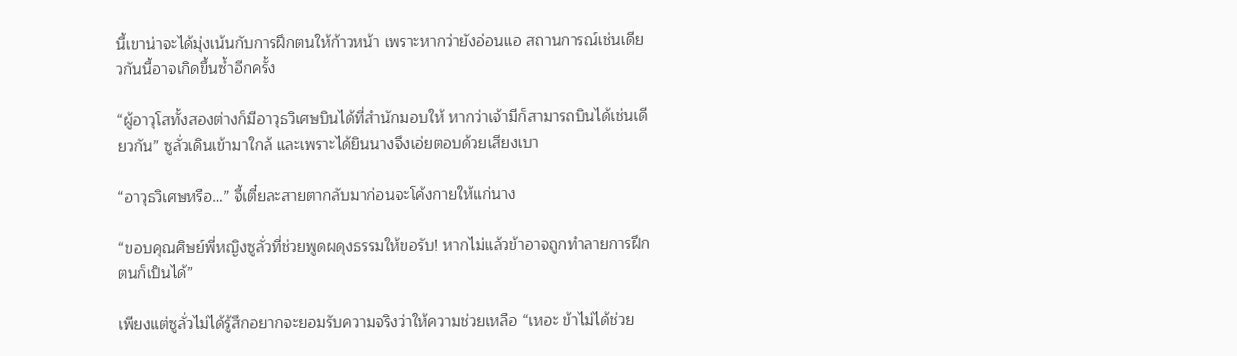นี้เขาน่าจะได้มุ่งเน้นกับการฝึกตนให้ก้าวหน้า เพราะหากว่ายังอ่อนแอ สถานการณ์เช่นเดียวกันนี้อาจเกิดขึ้นซ้ำอีกครั้ง

“ผู้อาวุโสทั้งสองต่างก็มีอาวุธวิเศษบินได้ที่สำนักมอบให้ หากว่าเจ้ามีก็สามารถบินได้เช่นเดียวกัน” ซูลั่วเดินเข้ามาใกล้ และเพราะได้ยินนางจึงเอ่ยตอบด้วยเสียงเบา

“อาวุธวิเศษหรือ…” จี้เตี๋ยละสายตากลับมาก่อนจะโค้งกายให้แก่นาง

“ขอบคุณศิษย์พี่หญิงซูลั่วที่ช่วยพูดผดุงธรรมให้ขอรับ! หากไม่แล้วข้าอาจถูกทำลายการฝึกตนก็เป็นได้”

เพียงแต่ซูลั่วไม่ได้รู้สึกอยากจะยอมรับความจริงว่าให้ความช่วยเหลือ “เหอะ ข้าไม่ได้ช่วย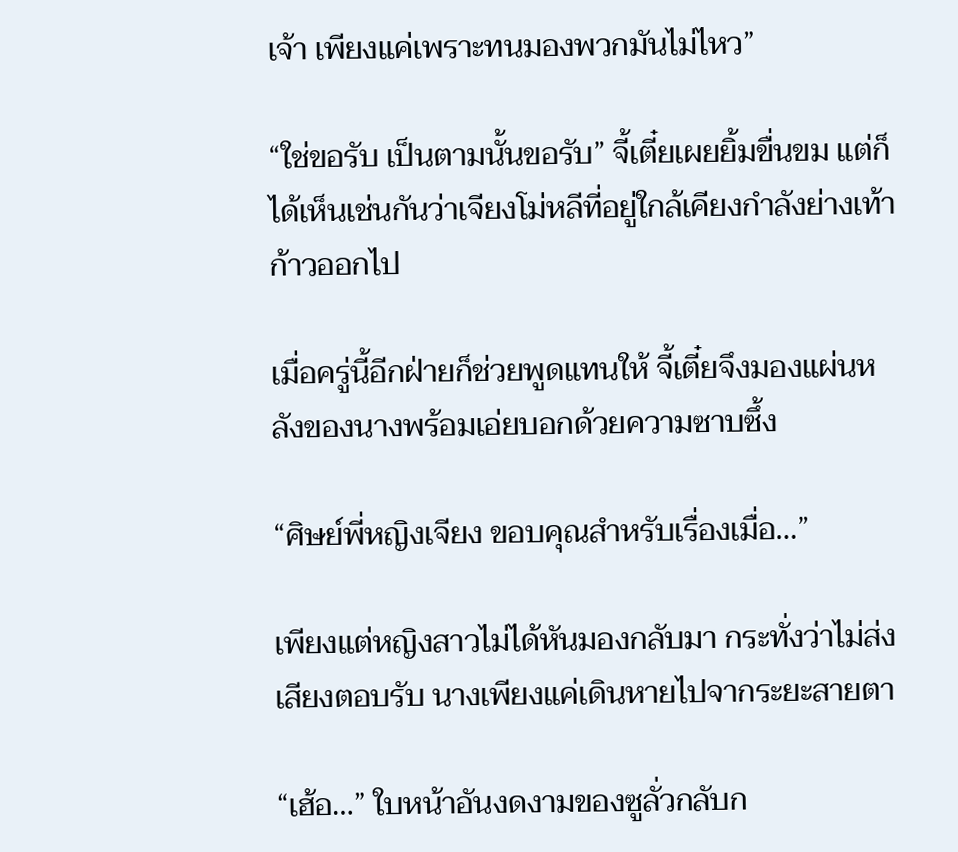เจ้า เพียงแค่เพราะทนมองพวกมันไม่ไหว”

“ใช่ขอรับ เป็นตามนั้นขอรับ” จี้เตี๋ยเผยยิ้มขื่นขม แต่ก็ได้เห็นเช่นกันว่าเจียงโม่หลีที่อยู่ใกล้เคียงกำลังย่างเท้าก้าวออกไป

เมื่อครู่นี้อีกฝ่ายก็ช่วยพูดแทนให้ จี้เตี๋ยจึงมองแผ่นหลังของนางพร้อมเอ่ยบอกด้วยความซาบซึ้ง

“ศิษย์พี่หญิงเจียง ขอบคุณสำหรับเรื่องเมื่อ…”

เพียงแต่หญิงสาวไม่ได้หันมองกลับมา กระทั่งว่าไม่ส่งเสียงตอบรับ นางเพียงแค่เดินหายไปจากระยะสายตา

“เฮ้อ…” ใบหน้าอันงดงามของซูลั่วกลับก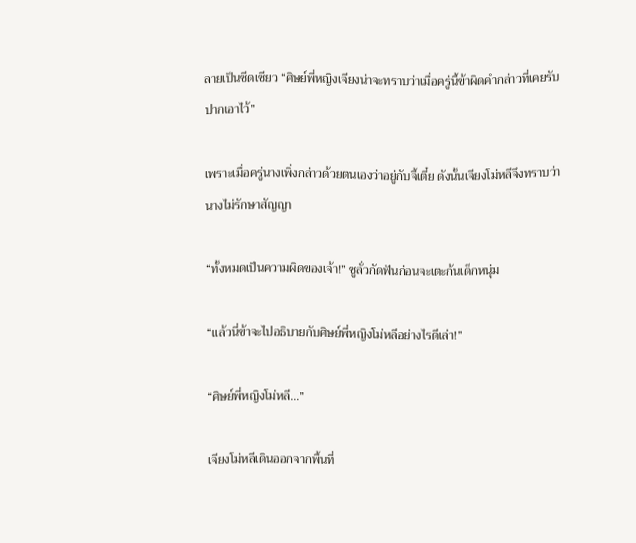ลายเป็นซีดเซียว “ศิษย์พี่หญิงเจียงน่าจะทราบว่าเมื่อครู่นี้ข้าผิดคำกล่าวที่เคยรับปากเอาไว้”

เพราะเมื่อครู่นางเพิ่งกล่าวด้วยตนเองว่าอยู่กับจี้เตี๋ย ดังนั้นเจียงโม่หลีจึงทราบว่านางไม่รักษาสัญญา

“ทั้งหมดเป็นความผิดของเจ้า!” ซูลั่วกัดฟันก่อนจะเตะก้นเด็กหนุ่ม

“แล้วนี่ข้าจะไปอธิบายกับศิษย์พี่หญิงโม่หลีอย่างไรดีเล่า!”

“ศิษย์พี่หญิงโม่หลี…”

เจียงโม่หลีเดินออกจากพื้นที่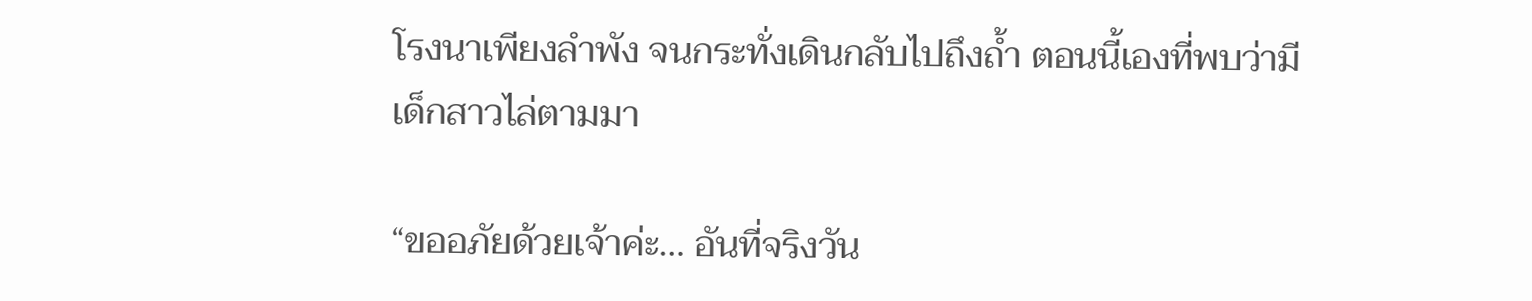โรงนาเพียงลำพัง จนกระทั่งเดินกลับไปถึงถ้ำ ตอนนี้เองที่พบว่ามีเด็กสาวไล่ตามมา

“ขออภัยด้วยเจ้าค่ะ… อันที่จริงวัน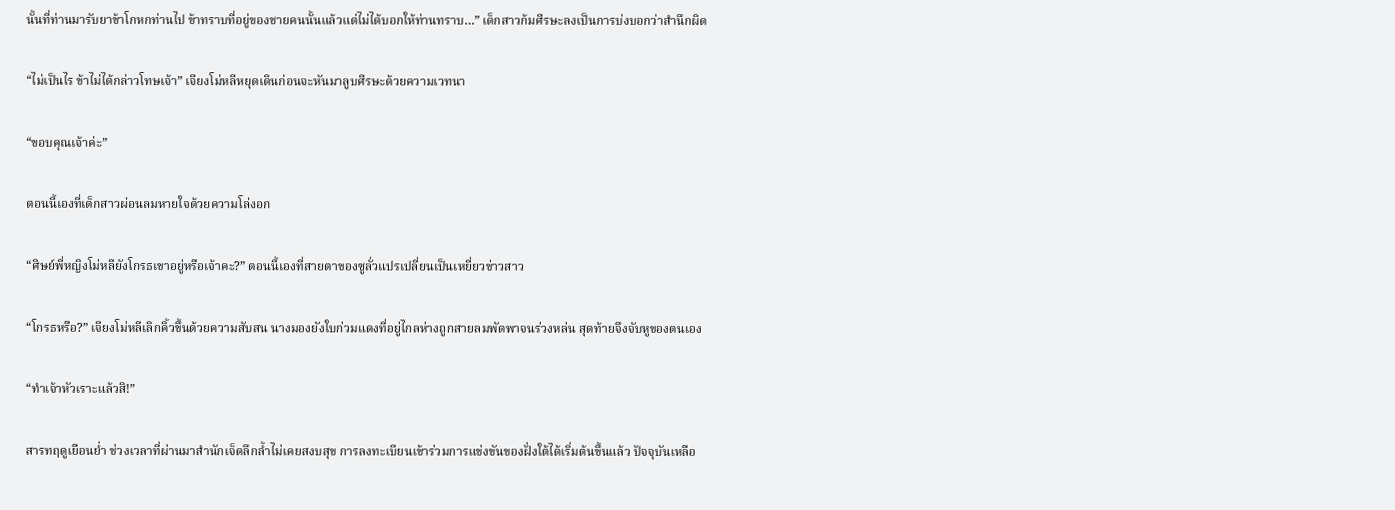นั้นที่ท่านมารับยาข้าโกหกท่านไป ข้าทราบที่อยู่ของชายคนนั้นแล้วแต่ไม่ได้บอกให้ท่านทราบ…” เด็กสาวก้มศีรษะลงเป็นการบ่งบอกว่าสำนึกผิด

“ไม่เป็นไร ข้าไม่ได้กล่าวโทษเจ้า” เจียงโม่หลีหยุดเดินก่อนจะหันมาลูบศีรษะด้วยความเวทนา

“ขอบคุณเจ้าค่ะ”

ตอนนี้เองที่เด็กสาวผ่อนลมหายใจด้วยความโล่งอก

“ศิษย์พี่หญิงโม่หลียังโกรธเขาอยู่หรือเจ้าคะ?” ตอนนี้เองที่สายตาของซูลั่วแปรเปลี่ยนเป็นเหยี่ยวข่าวสาว

“โกรธหรือ?” เจียงโม่หลีเลิกคิ้วขึ้นด้วยความสับสน นางมองยังใบก่วมแดงที่อยู่ไกลห่างถูกสายลมพัดพาจนร่วงหล่น สุดท้ายจึงจับหูของตนเอง

“ทำเจ้าหัวเราะแล้วสิ!”

สารทฤดูเยือนย่ำ ช่วงเวลาที่ผ่านมาสำนักเจ็ดลึกล้ำไม่เคยสงบสุข การลงทะเบียนเข้าร่วมการแข่งขันของฝั่งใต้ได้เริ่มต้นขึ้นแล้ว ปัจจุบันเหลือ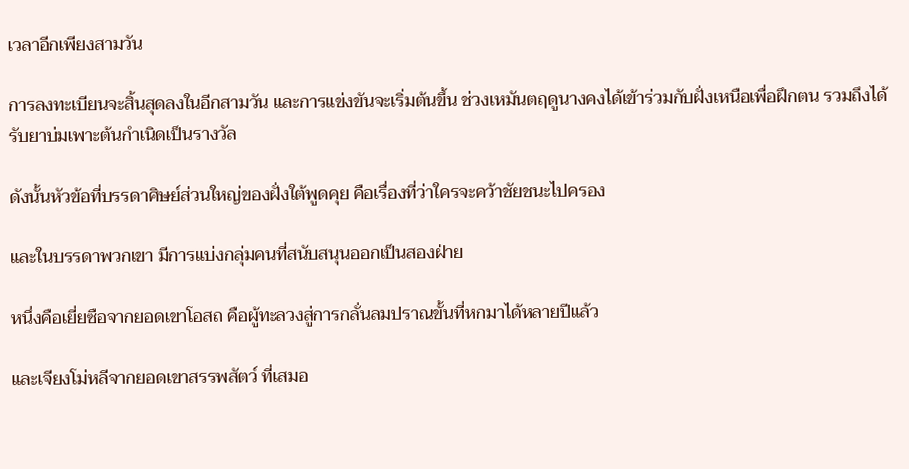เวลาอีกเพียงสามวัน

การลงทะเบียนจะสิ้นสุดลงในอีกสามวัน และการแข่งขันจะเริ่มต้นขึ้น ช่วงเหมันตฤดูนางคงได้เข้าร่วมกับฝั่งเหนือเพื่อฝึกตน รวมถึงได้รับยาบ่มเพาะต้นกำเนิดเป็นรางวัล

ดังนั้นหัวข้อที่บรรดาศิษย์ส่วนใหญ่ของฝั่งใต้พูดคุย คือเรื่องที่ว่าใครจะคว้าชัยชนะไปครอง

และในบรรดาพวกเขา มีการแบ่งกลุ่มคนที่สนับสนุนออกเป็นสองฝ่าย

หนึ่งคือเยี่ยซือจากยอดเขาโอสถ คือผู้ทะลวงสู่การกลั่นลมปราณขั้นที่หกมาได้หลายปีแล้ว

และเจียงโม่หลีจากยอดเขาสรรพสัตว์ ที่เสมอ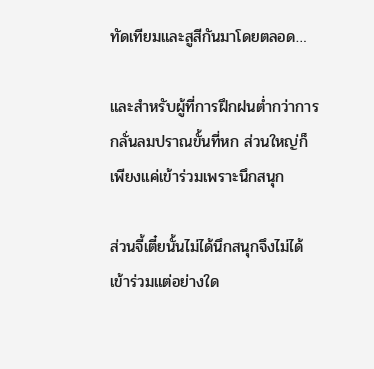ทัดเทียมและสูสีกันมาโดยตลอด…

และสำหรับผู้ที่การฝึกฝนต่ำกว่าการกลั่นลมปราณขั้นที่หก ส่วนใหญ่ก็เพียงแค่เข้าร่วมเพราะนึกสนุก

ส่วนจี้เตี๋ยนั้นไม่ได้นึกสนุกจึงไม่ได้เข้าร่วมแต่อย่างใด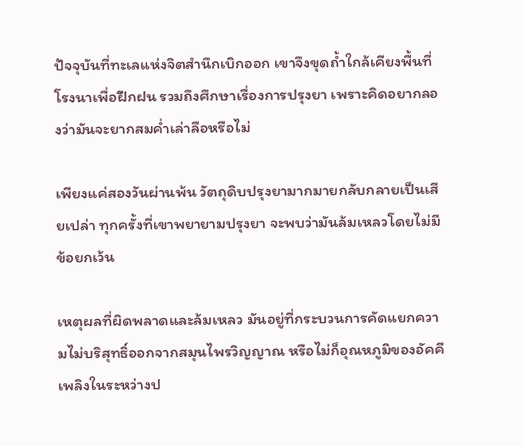ปัจจุบันที่ทะเลแห่งจิตสำนึกเบิกออก เขาจึงขุดถ้ำใกล้เคียงพื้นที่โรงนาเพื่อฝึกฝน รวมถึงศึกษาเรื่องการปรุงยา เพราะคิดอยากลองว่ามันจะยากสมค่ำเล่าลือหรือไม่

เพียงแค่สองวันผ่านพ้น วัตถุดิบปรุงยามากมายกลับกลายเป็นเสียเปล่า ทุกครั้งที่เขาพยายามปรุงยา จะพบว่ามันล้มเหลวโดยไม่มีข้อยกเว้น

เหตุผลที่ผิดพลาดและล้มเหลว มันอยู่ที่กระบวนการคัดแยกความไม่บริสุทธิ์ออกจากสมุนไพรวิญญาณ หรือไม่ก็อุณหภูมิของอัคคีเพลิงในระหว่างป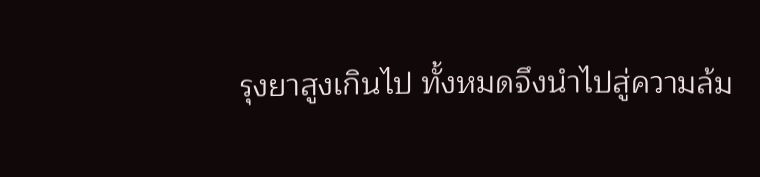รุงยาสูงเกินไป ทั้งหมดจึงนำไปสู่ความล้ม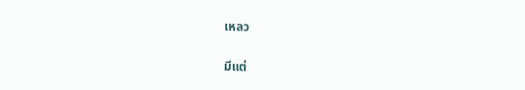เหลว

มีแต่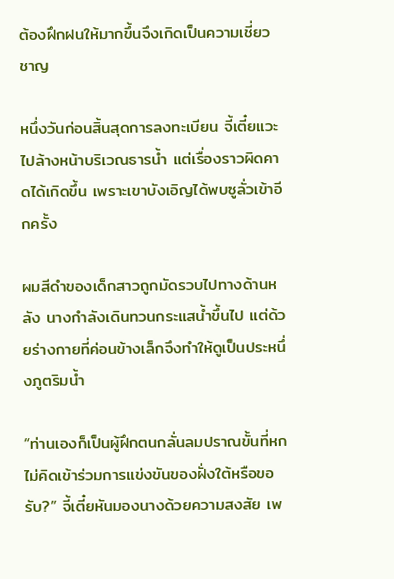ต้องฝึกฝนให้มากขึ้นจึงเกิดเป็นความเชี่ยวชาญ

หนึ่งวันก่อนสิ้นสุดการลงทะเบียน จี้เตี๋ยแวะไปล้างหน้าบริเวณธารน้ำ แต่เรื่องราวผิดคาดได้เกิดขึ้น เพราะเขาบังเอิญได้พบซูลั่วเข้าอีกครั้ง

ผมสีดำของเด็กสาวถูกมัดรวบไปทางด้านหลัง นางกำลังเดินทวนกระแสน้ำขึ้นไป แต่ด้วยร่างกายที่ค่อนข้างเล็กจึงทำให้ดูเป็นประหนึ่งภูตริมน้ำ

“ท่านเองก็เป็นผู้ฝึกตนกลั่นลมปราณขั้นที่หก ไม่คิดเข้าร่วมการแข่งขันของฝั่งใต้หรือขอรับ?” จี้เตี๋ยหันมองนางด้วยความสงสัย เพ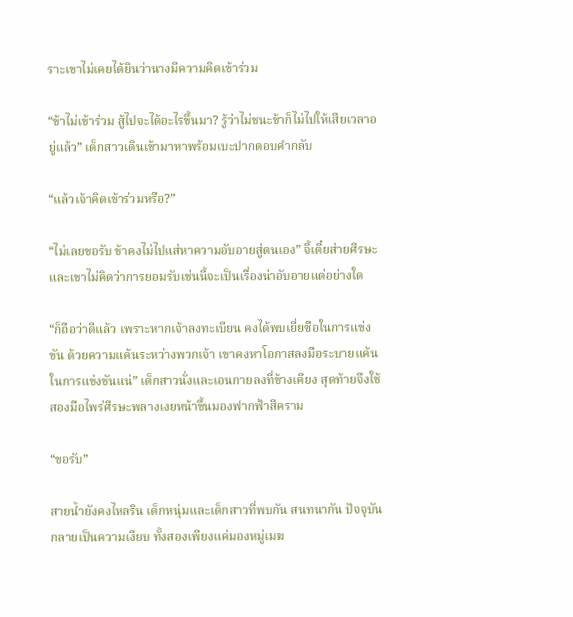ราะเขาไม่เคยได้ยินว่านางมีความคิดเข้าร่วม

“ข้าไม่เข้าร่วม สู้ไปจะได้อะไรขึ้นมา? รู้ว่าไม่ชนะข้าก็ไม่ไปให้เสียเวลาอยู่แล้ว” เด็กสาวเดินเข้ามาหาพร้อมเบะปากตอบคำกลับ

“แล้วเจ้าคิดเข้าร่วมหรือ?”

“ไม่เลยขอรับ ข้าคงไม่ไปแส่หาความอับอายสู่ตนเอง” จี้เตี๋ยส่ายศีรษะ และเขาไม่คิดว่าการยอมรับเช่นนี้จะเป็นเรื่องน่าอับอายแต่อย่างใด

“ก็ถือว่าดีแล้ว เพราะหากเจ้าลงทะเบียน คงได้พบเยี่ยซือในการแข่งขัน ด้วยความแค้นระหว่างพวกเจ้า เขาคงหาโอกาสลงมือระบายแค้นในการแข่งขันแน่” เด็กสาวนั่งและเอนกายลงที่ข้างเคียง สุดท้ายจึงใช้สองมือไพร่ศีรษะพลางเงยหน้าขึ้นมองฟากฟ้าสีคราม

“ขอรับ”

สายน้ำยังคงไหลริน เด็กหนุ่มและเด็กสาวที่พบกัน สนทนากัน ปัจจุบันกลายเป็นความเงียบ ทั้งสองเพียงแค่มองหมู่เมฆ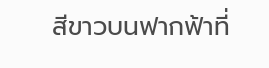สีขาวบนฟากฟ้าที่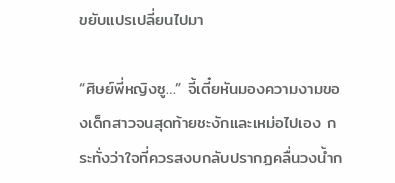ขยับแปรเปลี่ยนไปมา

“ศิษย์พี่หญิงซู…” จี้เตี๋ยหันมองความงามของเด็กสาวจนสุดท้ายชะงักและเหม่อไปเอง กระทั่งว่าใจที่ควรสงบกลับปรากฏคลื่นวงน้ำก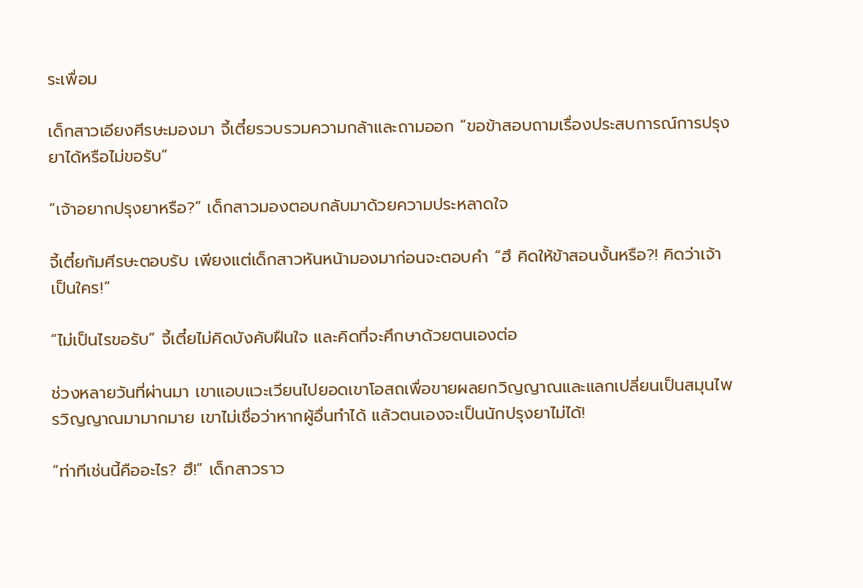ระเพื่อม

เด็กสาวเอียงศีรษะมองมา จี้เตี๋ยรวบรวมความกล้าและถามออก “ขอข้าสอบถามเรื่องประสบการณ์การปรุงยาได้หรือไม่ขอรับ”

“เจ้าอยากปรุงยาหรือ?” เด็กสาวมองตอบกลับมาด้วยความประหลาดใจ

จี้เตี๋ยก้มศีรษะตอบรับ เพียงแต่เด็กสาวหันหน้ามองมาก่อนจะตอบคำ “ฮึ คิดให้ข้าสอนงั้นหรือ?! คิดว่าเจ้าเป็นใคร!”

“ไม่เป็นไรขอรับ” จี้เตี๋ยไม่คิดบังคับฝืนใจ และคิดที่จะศึกษาด้วยตนเองต่อ

ช่วงหลายวันที่ผ่านมา เขาแอบแวะเวียนไปยอดเขาโอสถเพื่อขายผลยกวิญญาณและแลกเปลี่ยนเป็นสมุนไพรวิญญาณมามากมาย เขาไม่เชื่อว่าหากผู้อื่นทำได้ แล้วตนเองจะเป็นนักปรุงยาไม่ได้!

“ท่าทีเช่นนี้คืออะไร? ฮึ!” เด็กสาวราว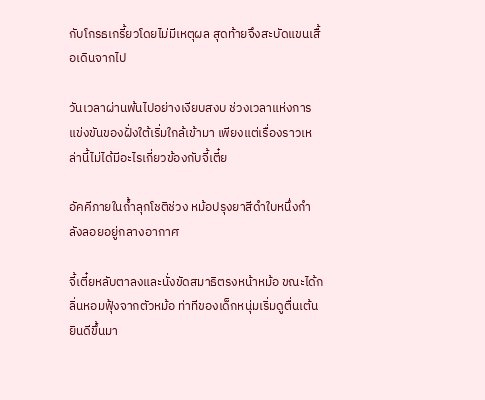กับโกรธเกรี้ยวโดยไม่มีเหตุผล สุดท้ายจึงสะบัดแขนเสื้อเดินจากไป

วันเวลาผ่านพ้นไปอย่างเงียบสงบ ช่วงเวลาแห่งการแข่งขันของฝั่งใต้เริ่มใกล้เข้ามา เพียงแต่เรื่องราวเหล่านี้ไม่ได้มีอะไรเกี่ยวข้องกับจี้เตี๋ย

อัคคีภายในถ้ำลุกโชติช่วง หม้อปรุงยาสีดำใบหนึ่งกำลังลอยอยู่กลางอากาศ

จี้เตี๋ยหลับตาลงและนั่งขัดสมาธิตรงหน้าหม้อ ขณะได้กลิ่นหอมฟุ้งจากตัวหม้อ ท่าทีของเด็กหนุ่มเริ่มดูตื่นเต้นยินดีขึ้นมา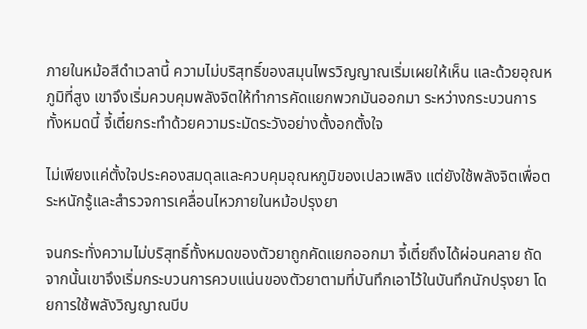ภายในหม้อสีดำเวลานี้ ความไม่บริสุทธิ์ของสมุนไพรวิญญาณเริ่มเผยให้เห็น และด้วยอุณหภูมิที่สูง เขาจึงเริ่มควบคุมพลังจิตให้ทำการคัดแยกพวกมันออกมา ระหว่างกระบวนการทั้งหมดนี้ จี้เตี๋ยกระทำด้วยความระมัดระวังอย่างตั้งอกตั้งใจ

ไม่เพียงแค่ตั้งใจประคองสมดุลและควบคุมอุณหภูมิของเปลวเพลิง แต่ยังใช้พลังจิตเพื่อตระหนักรู้และสำรวจการเคลื่อนไหวภายในหม้อปรุงยา

จนกระทั่งความไม่บริสุทธิ์ทั้งหมดของตัวยาถูกคัดแยกออกมา จี้เตี๋ยถึงได้ผ่อนคลาย ถัดจากนั้นเขาจึงเริ่มกระบวนการควบแน่นของตัวยาตามที่บันทึกเอาไว้ในบันทึกนักปรุงยา โดยการใช้พลังวิญญาณบีบ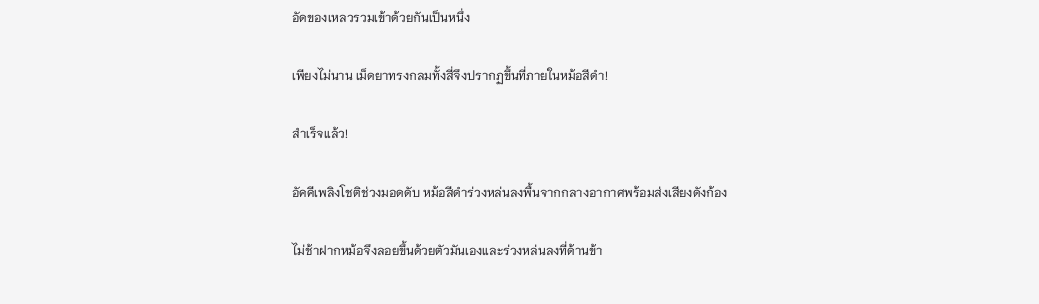อัดของเหลวรวมเข้าด้วยกันเป็นหนึ่ง

เพียงไม่นาน เม็ดยาทรงกลมทั้งสี่จึงปรากฏขึ้นที่ภายในหม้อสีดำ!

สำเร็จแล้ว!

อัคคีเพลิงโชติช่วงมอดดับ หม้อสีดำร่วงหล่นลงพื้นจากกลางอากาศพร้อมส่งเสียงดังก้อง

ไม่ช้าฝากหม้อจึงลอยขึ้นด้วยตัวมันเองและร่วงหล่นลงที่ด้านข้า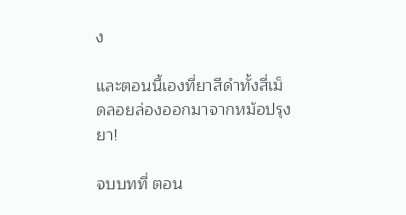ง

และตอนนี้เองที่ยาสีดำทั้งสี่เม็ดลอยล่องออกมาจากหม้อปรุงยา!

จบบทที่ ตอน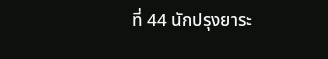ที่ 44 นักปรุงยาระ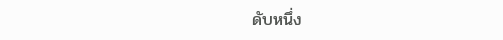ดับหนึ่ง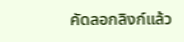คัดลอกลิงก์แล้ว